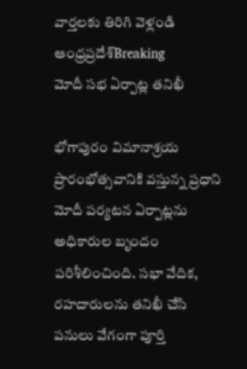వార్తలకు తిరిగి వెళ్లండి
ఆంధ్రప్రదేశ్Breaking
మోదీ సభ ఏర్పాట్ల తనిఖీ

భోగాపురం విమానాశ్రయ ప్రారంభోత్సవానికి వస్తున్న ప్రధాని మోదీ పర్యటన ఏర్పాట్లను అధికారుల బృందం పరిశీలించింది. సభా వేదిక, రహదారులను తనిఖీ చేసి పనులు వేగంగా పూర్తి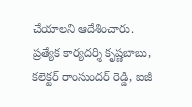చేయాలని ఆదేశించారు.
ప్రత్యేక కార్యదర్శి కృష్ణబాబు, కలెక్టర్ రాంసుందర్ రెడ్డి, ఐజీ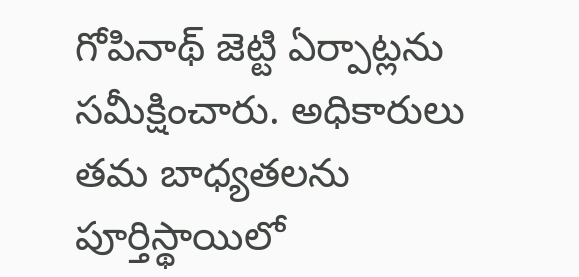గోపినాథ్ జెట్టి ఏర్పాట్లను సమీక్షించారు. అధికారులు తమ బాధ్యతలను పూర్తిస్థాయిలో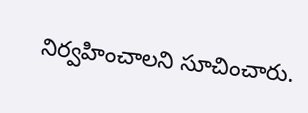నిర్వహించాలని సూచించారు.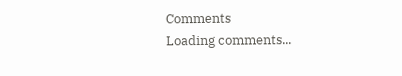Comments
Loading comments...